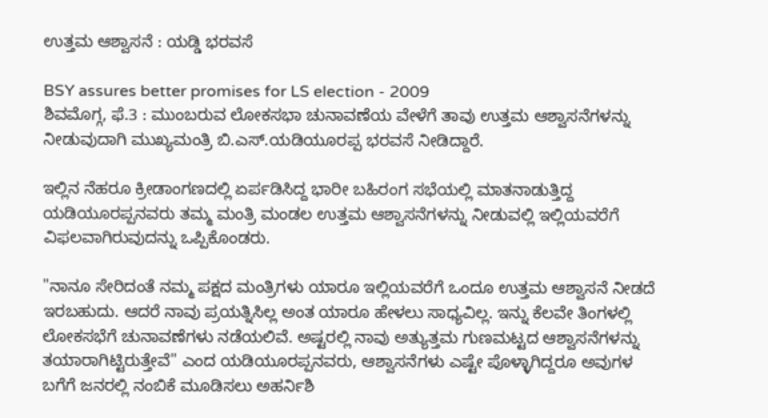ಉತ್ತಮ ಆಶ್ವಾಸನೆ : ಯಡ್ಡಿ ಭರವಸೆ

BSY assures better promises for LS election - 2009
ಶಿವಮೊಗ್ಗ, ಫೆ.3 : ಮುಂಬರುವ ಲೋಕಸಭಾ ಚುನಾವಣೆಯ ವೇಳೆಗೆ ತಾವು ಉತ್ತಮ ಆಶ್ವಾಸನೆಗಳನ್ನು ನೀಡುವುದಾಗಿ ಮುಖ್ಯಮಂತ್ರಿ ಬಿ.ಎಸ್.ಯಡಿಯೂರಪ್ಪ ಭರವಸೆ ನೀಡಿದ್ದಾರೆ.

ಇಲ್ಲಿನ ನೆಹರೂ ಕ್ರೀಡಾಂಗಣದಲ್ಲಿ ಏರ್ಪಡಿಸಿದ್ದ ಭಾರೀ ಬಹಿರಂಗ ಸಭೆಯಲ್ಲಿ ಮಾತನಾಡುತ್ತಿದ್ದ ಯಡಿಯೂರಪ್ಪನವರು ತಮ್ಮ ಮಂತ್ರಿ ಮಂಡಲ ಉತ್ತಮ ಆಶ್ವಾಸನೆಗಳನ್ನು ನೀಡುವಲ್ಲಿ ಇಲ್ಲಿಯವರೆಗೆ ವಿಫಲವಾಗಿರುವುದನ್ನು ಒಪ್ಪಿಕೊಂಡರು.

"ನಾನೂ ಸೇರಿದಂತೆ ನಮ್ಮ ಪಕ್ಷದ ಮಂತ್ರಿಗಳು ಯಾರೂ ಇಲ್ಲಿಯವರೆಗೆ ಒಂದೂ ಉತ್ತಮ ಆಶ್ವಾಸನೆ ನೀಡದೆ ಇರಬಹುದು. ಆದರೆ ನಾವು ಪ್ರಯತ್ನಿಸಿಲ್ಲ ಅಂತ ಯಾರೂ ಹೇಳಲು ಸಾಧ್ಯವಿಲ್ಲ. ಇನ್ನು ಕೆಲವೇ ತಿಂಗಳಲ್ಲಿ ಲೋಕಸಭೆಗೆ ಚುನಾವಣೆಗಳು ನಡೆಯಲಿವೆ. ಅಷ್ಟರಲ್ಲಿ ನಾವು ಅತ್ಯುತ್ತಮ ಗುಣಮಟ್ಟದ ಆಶ್ವಾಸನೆಗಳನ್ನು ತಯಾರಾಗಿಟ್ಟಿರುತ್ತೇವೆ" ಎಂದ ಯಡಿಯೂರಪ್ಪನವರು, ಆಶ್ವಾಸನೆಗಳು ಎಷ್ಟೇ ಪೊಳ್ಳಾಗಿದ್ದರೂ ಅವುಗಳ ಬಗೆಗೆ ಜನರಲ್ಲಿ ನಂಬಿಕೆ ಮೂಡಿಸಲು ಅಹರ್ನಿಶಿ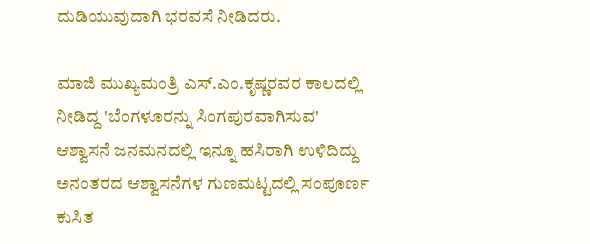ದುಡಿಯುವುದಾಗಿ ಭರವಸೆ ನೀಡಿದರು.

ಮಾಜಿ ಮುಖ್ಯಮಂತ್ರಿ ಎಸ್.ಎಂ.ಕೃಷ್ಣರವರ ಕಾಲದಲ್ಲಿ ನೀಡಿದ್ದ 'ಬೆಂಗಳೂರನ್ನು ಸಿಂಗಪುರವಾಗಿಸುವ' ಆಶ್ವಾಸನೆ ಜನಮನದಲ್ಲಿ ಇನ್ನೂ ಹಸಿರಾಗಿ ಉಳಿದಿದ್ದು ಅನಂತರದ ಆಶ್ವಾಸನೆಗಳ ಗುಣಮಟ್ಟದಲ್ಲಿ ಸಂಪೂರ್ಣ ಕುಸಿತ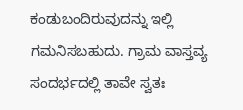ಕಂಡುಬಂದಿರುವುದನ್ನು ಇಲ್ಲಿ ಗಮನಿಸಬಹುದು. ಗ್ರಾಮ ವಾಸ್ತವ್ಯ ಸಂದರ್ಭದಲ್ಲಿ ತಾವೇ ಸ್ವತಃ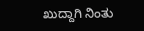ಖುದ್ದಾಗಿ ನಿಂತು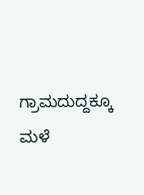ಗ್ರಾಮದುದ್ದಕ್ಕೂ ಮಳೆ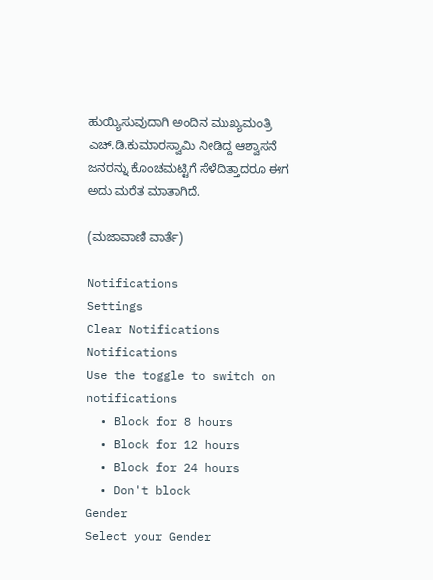ಹುಯ್ಯಿಸುವುದಾಗಿ ಅಂದಿನ ಮುಖ್ಯಮಂತ್ರಿ ಎಚ್.ಡಿ.ಕುಮಾರಸ್ವಾಮಿ ನೀಡಿದ್ದ ಆಶ್ವಾಸನೆ ಜನರನ್ನು ಕೊಂಚಮಟ್ಟಿಗೆ ಸೆಳೆದಿತ್ತಾದರೂ ಈಗ ಅದು ಮರೆತ ಮಾತಾಗಿದೆ.

(ಮಜಾವಾಣಿ ವಾರ್ತೆ)

Notifications
Settings
Clear Notifications
Notifications
Use the toggle to switch on notifications
  • Block for 8 hours
  • Block for 12 hours
  • Block for 24 hours
  • Don't block
Gender
Select your Gender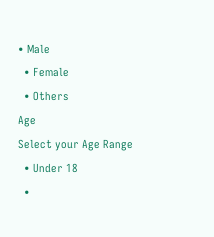• Male
  • Female
  • Others
Age
Select your Age Range
  • Under 18
  •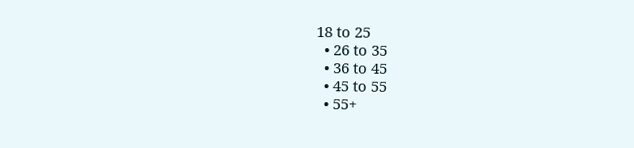18 to 25
  • 26 to 35
  • 36 to 45
  • 45 to 55
  • 55+